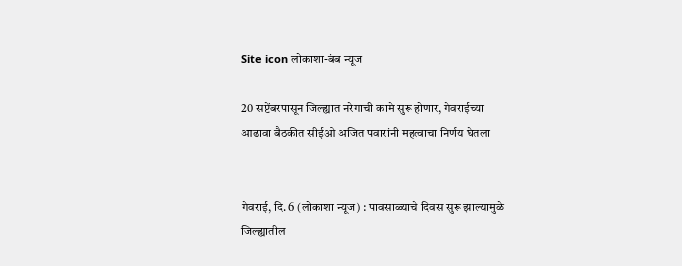Site icon लोकाशा-बंब न्यूज

20 सप्टेंबरपासून जिल्ह्यात नरेगाची कामे सुरू होणार, गेवराईच्या आढावा बैठकीत सीईओ अजित पवारांनी महत्वाचा निर्णय घेतला


गेवराई, दि. 6 (लोकाशा न्यूज) : पावसाळ्याचे दिवस सुरू झाल्यामुळे जिल्ह्यातील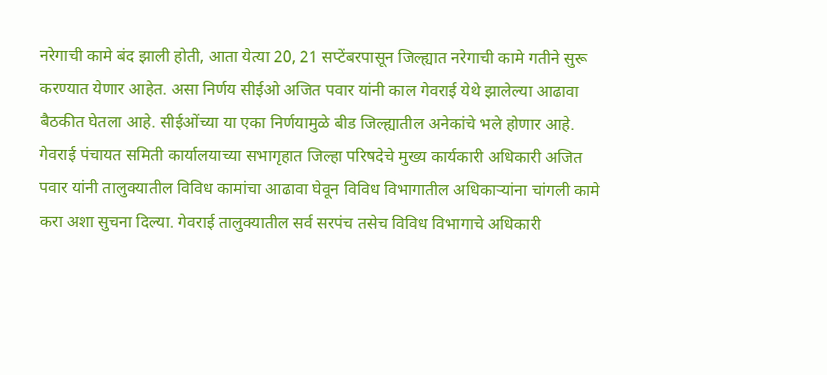नरेगाची कामे बंद झाली होती, आता येत्या 20, 21 सप्टेंबरपासून जिल्ह्यात नरेगाची कामे गतीने सुरू करण्यात येणार आहेत. असा निर्णय सीईओ अजित पवार यांनी काल गेवराई येथे झालेल्या आढावा बैठकीत घेतला आहे. सीईओंच्या या एका निर्णयामुळे बीड जिल्ह्यातील अनेकांचे भले होणार आहे.
गेवराई पंचायत समिती कार्यालयाच्या सभागृहात जिल्हा परिषदेचे मुख्य कार्यकारी अधिकारी अजित पवार यांनी तालुक्यातील विविध कामांचा आढावा घेवून विविध विभागातील अधिकार्‍यांना चांगली कामे करा अशा सुचना दिल्या. गेवराई तालुक्यातील सर्व सरपंच तसेच विविध विभागाचे अधिकारी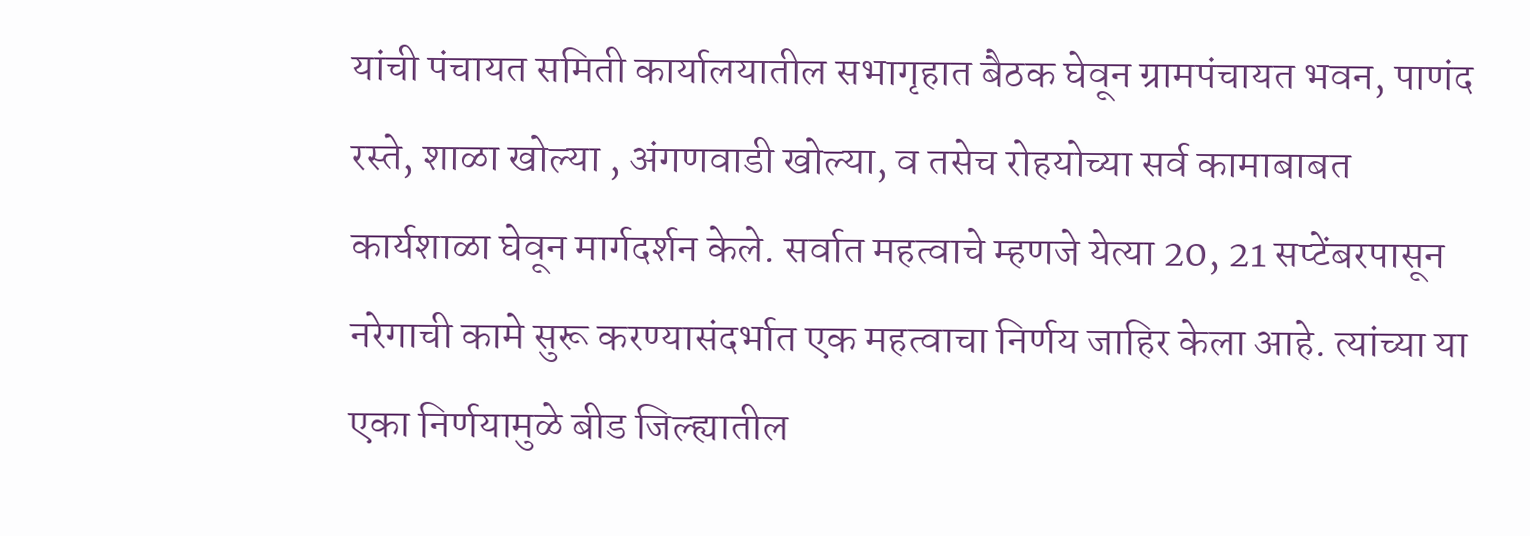यांची पंचायत समिती कार्यालयातील सभागृहात बैठक घेवून ग्रामपंचायत भवन, पाणंद रस्ते, शाळा खोल्या , अंगणवाडी खोल्या, व तसेच रोहयोच्या सर्व कामाबाबत कार्यशाळा घेवून मार्गदर्शन केले. सर्वात महत्वाचे म्हणजे येत्या 20, 21 सप्टेंबरपासून नरेगाची कामे सुरू करण्यासंदर्भात एक महत्वाचा निर्णय जाहिर केला आहे. त्यांच्या या एका निर्णयामुळे बीड जिल्ह्यातील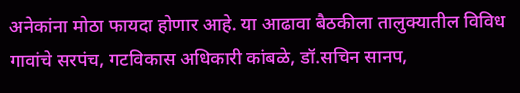अनेकांना मोठा फायदा होणार आहे. या आढावा बैठकीला तालुक्यातील विविध गावांचे सरपंच, गटविकास अधिकारी कांबळे, डॉ.सचिन सानप,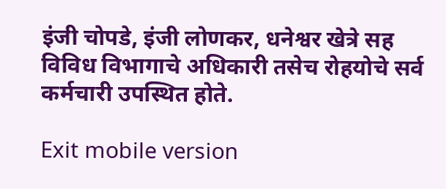इंजी चोपडे, इंजी लोणकर, धनेश्वर खेत्रे सह विविध विभागाचे अधिकारी तसेच रोहयोचे सर्व कर्मचारी उपस्थित होते.

Exit mobile version